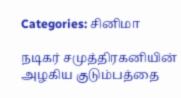Categories: சினிமா

நடிகர் சமுத்திரகனியின் அழகிய குடும்பத்தை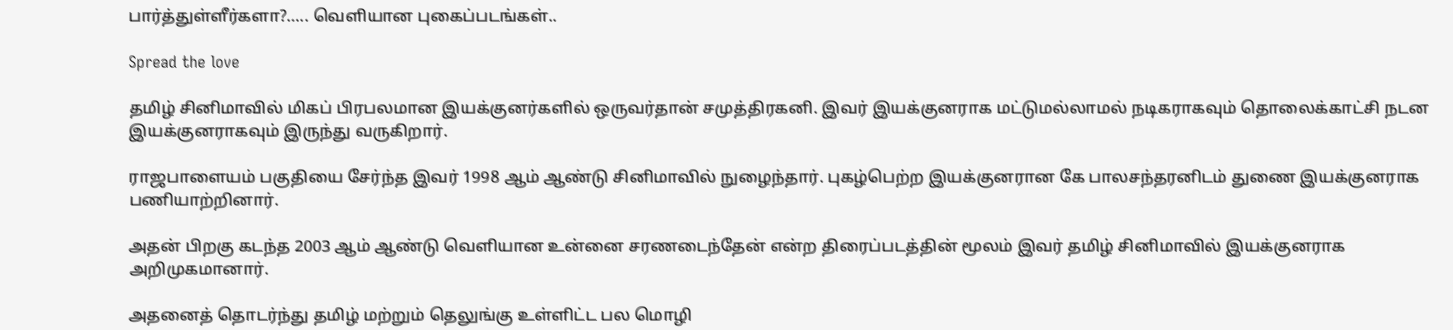பார்த்துள்ளீர்களா?….. வெளியான புகைப்படங்கள்..

Spread the love

தமிழ் சினிமாவில் மிகப் பிரபலமான இயக்குனர்களில் ஒருவர்தான் சமுத்திரகனி. இவர் இயக்குனராக மட்டுமல்லாமல் நடிகராகவும் தொலைக்காட்சி நடன இயக்குனராகவும் இருந்து வருகிறார்.

ராஜபாளையம் பகுதியை சேர்ந்த இவர் 1998 ஆம் ஆண்டு சினிமாவில் நுழைந்தார். புகழ்பெற்ற இயக்குனரான கே பாலசந்தரனிடம் துணை இயக்குனராக பணியாற்றினார்.

அதன் பிறகு கடந்த 2003 ஆம் ஆண்டு வெளியான உன்னை சரணடைந்தேன் என்ற திரைப்படத்தின் மூலம் இவர் தமிழ் சினிமாவில் இயக்குனராக அறிமுகமானார்.

அதனைத் தொடர்ந்து தமிழ் மற்றும் தெலுங்கு உள்ளிட்ட பல மொழி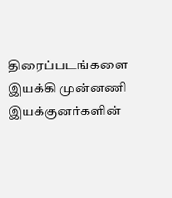திரைப்படங்களை இயக்கி முன்னணி இயக்குனர்களின்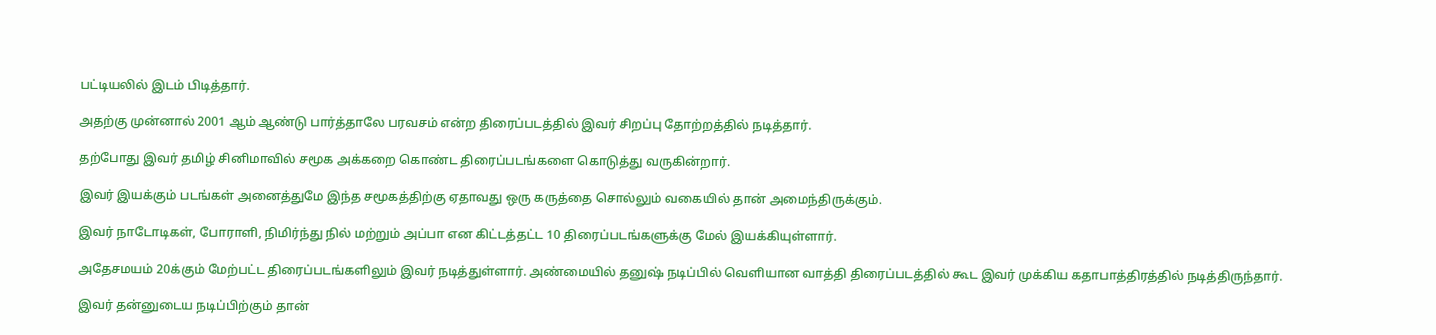பட்டியலில் இடம் பிடித்தார்.

அதற்கு முன்னால் 2001 ஆம் ஆண்டு பார்த்தாலே பரவசம் என்ற திரைப்படத்தில் இவர் சிறப்பு தோற்றத்தில் நடித்தார்.

தற்போது இவர் தமிழ் சினிமாவில் சமூக அக்கறை கொண்ட திரைப்படங்களை கொடுத்து வருகின்றார்.

இவர் இயக்கும் படங்கள் அனைத்துமே இந்த சமூகத்திற்கு ஏதாவது ஒரு கருத்தை சொல்லும் வகையில் தான் அமைந்திருக்கும்.

இவர் நாடோடிகள், போராளி, நிமிர்ந்து நில் மற்றும் அப்பா என கிட்டத்தட்ட 10 திரைப்படங்களுக்கு மேல் இயக்கியுள்ளார்.

அதேசமயம் 20க்கும் மேற்பட்ட திரைப்படங்களிலும் இவர் நடித்துள்ளார். அண்மையில் தனுஷ் நடிப்பில் வெளியான வாத்தி திரைப்படத்தில் கூட இவர் முக்கிய கதாபாத்திரத்தில் நடித்திருந்தார்.

இவர் தன்னுடைய நடிப்பிற்கும் தான்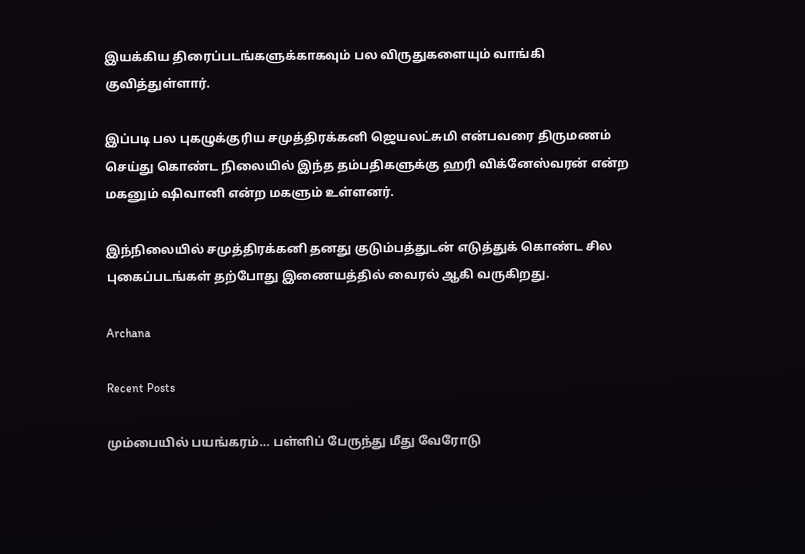இயக்கிய திரைப்படங்களுக்காகவும் பல விருதுகளையும் வாங்கி குவித்துள்ளார்.

இப்படி பல புகழுக்குரிய சமுத்திரக்கனி ஜெயலட்சுமி என்பவரை திருமணம் செய்து கொண்ட நிலையில் இந்த தம்பதிகளுக்கு ஹரி விக்னேஸ்வரன் என்ற மகனும் ஷிவானி என்ற மகளும் உள்ளனர்.

இந்நிலையில் சமுத்திரக்கனி தனது குடும்பத்துடன் எடுத்துக் கொண்ட சில புகைப்படங்கள் தற்போது இணையத்தில் வைரல் ஆகி வருகிறது.

Archana

Recent Posts

மும்பையில் பயங்கரம்… பள்ளிப் பேருந்து மீது வேரோடு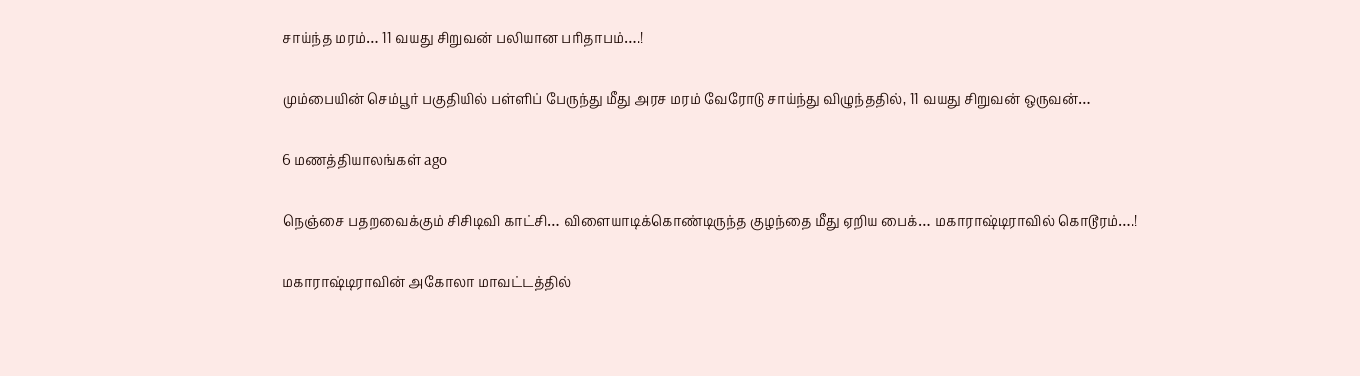சாய்ந்த மரம்… 11 வயது சிறுவன் பலியான பரிதாபம்….!

மும்பையின் செம்பூர் பகுதியில் பள்ளிப் பேருந்து மீது அரச மரம் வேரோடு சாய்ந்து விழுந்ததில், 11 வயது சிறுவன் ஒருவன்…

6 மணத்தியாலங்கள் ago

நெஞ்சை பதறவைக்கும் சிசிடிவி காட்சி… விளையாடிக்கொண்டிருந்த குழந்தை மீது ஏறிய பைக்… மகாராஷ்டிராவில் கொடூரம்….!

மகாராஷ்டிராவின் அகோலா மாவட்டத்தில்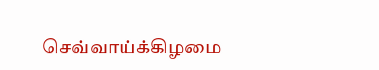செவ்வாய்க்கிழமை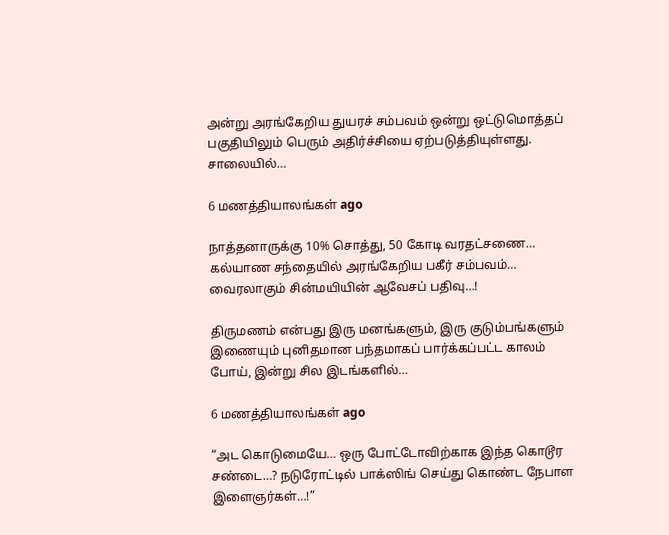அன்று அரங்கேறிய துயரச் சம்பவம் ஒன்று ஒட்டுமொத்தப் பகுதியிலும் பெரும் அதிர்ச்சியை ஏற்படுத்தியுள்ளது. சாலையில்…

6 மணத்தியாலங்கள் ago

நாத்தனாருக்கு 10% சொத்து, 50 கோடி வரதட்சணை… கல்யாண சந்தையில் அரங்கேறிய பகீர் சம்பவம்… வைரலாகும் சின்மயியின் ஆவேசப் பதிவு…!

திருமணம் என்பது இரு மனங்களும், இரு குடும்பங்களும் இணையும் புனிதமான பந்தமாகப் பார்க்கப்பட்ட காலம் போய், இன்று சில இடங்களில்…

6 மணத்தியாலங்கள் ago

“அட கொடுமையே… ஒரு போட்டோவிற்காக இந்த கொடூர சண்டை…? நடுரோட்டில் பாக்ஸிங் செய்து கொண்ட நேபாள இளைஞர்கள்…!”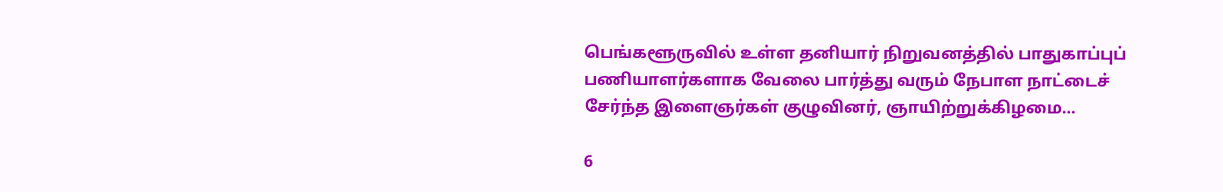பெங்களூருவில் உள்ள தனியார் நிறுவனத்தில் பாதுகாப்புப் பணியாளர்களாக வேலை பார்த்து வரும் நேபாள நாட்டைச் சேர்ந்த இளைஞர்கள் குழுவினர், ஞாயிற்றுக்கிழமை…

6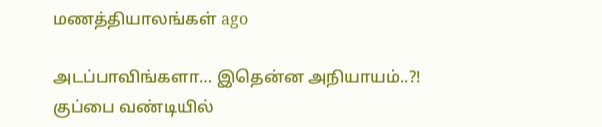மணத்தியாலங்கள் ago

அடப்பாவிங்களா… இதென்ன அநியாயம்..?! குப்பை வண்டியில்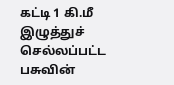கட்டி 1 கி.மீ இழுத்துச் செல்லப்பட்ட பசுவின்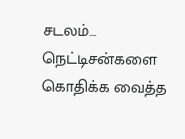சடலம்… நெட்டிசன்களை கொதிக்க வைத்த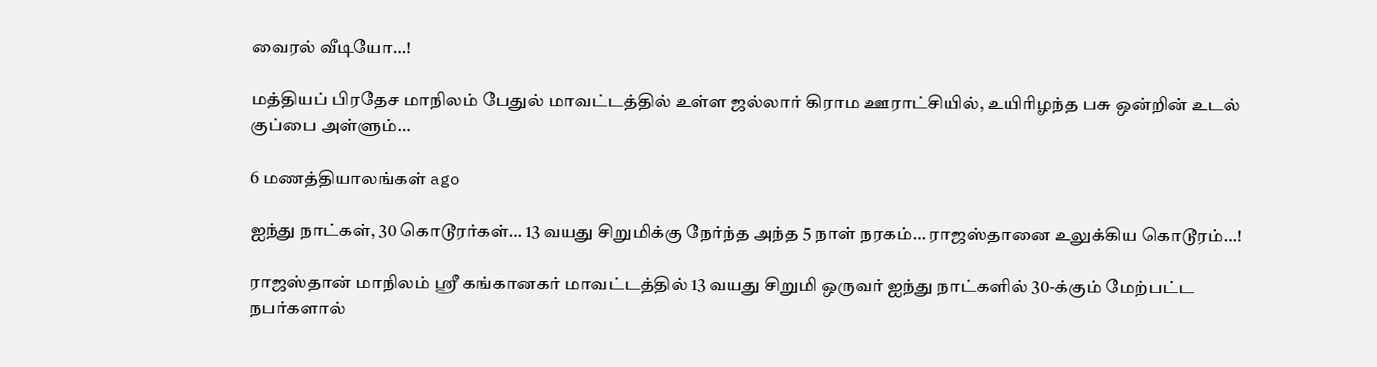வைரல் வீடியோ…!

மத்தியப் பிரதேச மாநிலம் பேதுல் மாவட்டத்தில் உள்ள ஜல்லார் கிராம ஊராட்சியில், உயிரிழந்த பசு ஒன்றின் உடல் குப்பை அள்ளும்…

6 மணத்தியாலங்கள் ago

ஐந்து நாட்கள், 30 கொடூரர்கள்… 13 வயது சிறுமிக்கு நேர்ந்த அந்த 5 நாள் நரகம்… ராஜஸ்தானை உலுக்கிய கொடூரம்…!

ராஜஸ்தான் மாநிலம் ஸ்ரீ கங்கானகர் மாவட்டத்தில் 13 வயது சிறுமி ஒருவர் ஐந்து நாட்களில் 30-க்கும் மேற்பட்ட நபர்களால்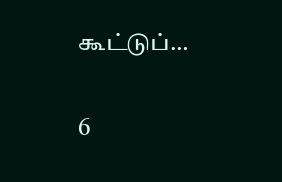கூட்டுப்…

6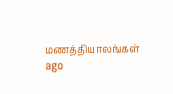மணத்தியாலங்கள் ago